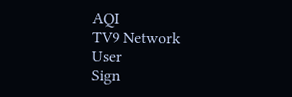AQI
TV9 Network
User
Sign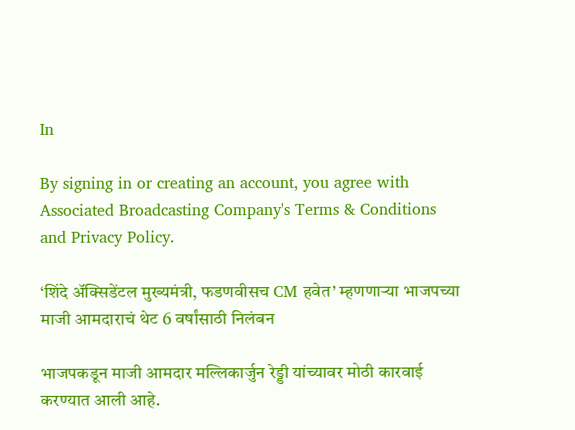In

By signing in or creating an account, you agree with Associated Broadcasting Company's Terms & Conditions and Privacy Policy.

‘शिंदे अ‍ॅक्सिडेंटल मुख्यमंत्री, फडणवीसच CM हवेत’ म्हणणाऱ्या भाजपच्या माजी आमदाराचं थेट 6 वर्षांसाठी निलंबन

भाजपकडून माजी आमदार मल्लिकार्जुन रेड्डी यांच्यावर मोठी कारवाई करण्यात आली आहे.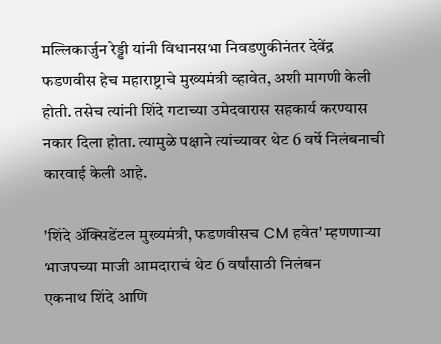मल्लिकार्जुन रेड्डी यांनी विधानसभा निवडणुकीनंतर देवेंद्र फडणवीस हेच महाराष्ट्राचे मुख्यमंत्री व्हावेत, अशी मागणी केली होती. तसेच त्यांनी शिंदे गटाच्या उमेदवारास सहकार्य करण्यास नकार दिला होता. त्यामुळे पक्षाने त्यांच्यावर थेट 6 वर्षे निलंबनाची कारवाई केली आहे.

'शिंदे अ‍ॅक्सिडेंटल मुख्यमंत्री, फडणवीसच CM हवेत' म्हणणाऱ्या भाजपच्या माजी आमदाराचं थेट 6 वर्षांसाठी निलंबन
एकनाथ शिंदे आणि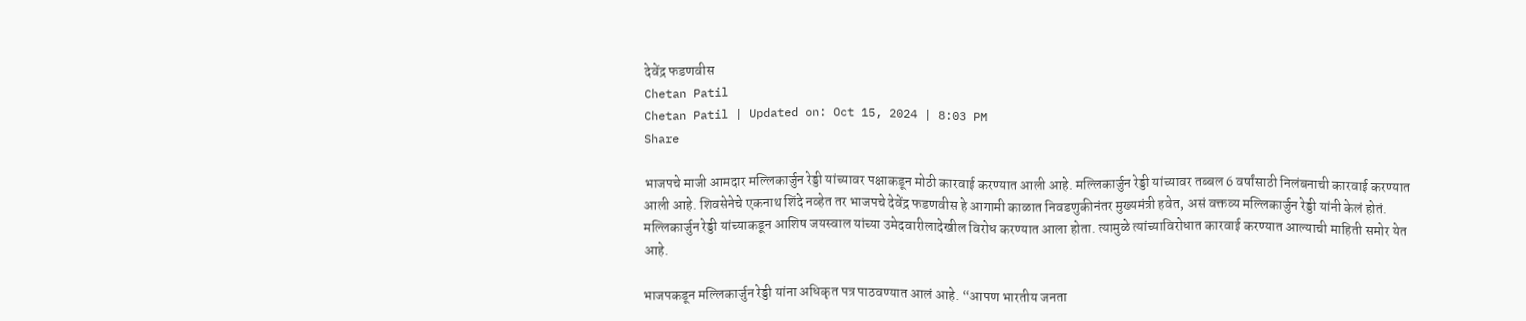देवेंद्र फडणवीस
Chetan Patil
Chetan Patil | Updated on: Oct 15, 2024 | 8:03 PM
Share

भाजपचे माजी आमदार मल्लिकार्जुन रेड्डी यांच्यावर पक्षाकडून मोठी कारवाई करण्यात आली आहे. मल्लिकार्जुन रेड्डी यांच्यावर तब्बल 6 वर्षांसाठी निलंबनाची कारवाई करण्यात आली आहे. शिवसेनेचे एकनाथ शिंदे नव्हेत तर भाजपचे देवेंद्र फडणवीस हे आगामी काळात निवडणुकीनंतर मुख्यमंत्री हवेत, असं वक्तव्य मल्लिकार्जुन रेड्डी यांनी केलं होतं. मल्लिकार्जुन रेड्डी यांच्याकडून आशिष जयस्वाल यांच्या उमेदवारीलादेखील विरोध करण्यात आला होता. त्यामुळे त्यांच्याविरोधात कारवाई करण्यात आल्याची माहिती समोर येत आहे.

भाजपकडून मल्लिकार्जुन रेड्डी यांना अधिकृत पत्र पाठवण्यात आलं आहे. “आपण भारतीय जनता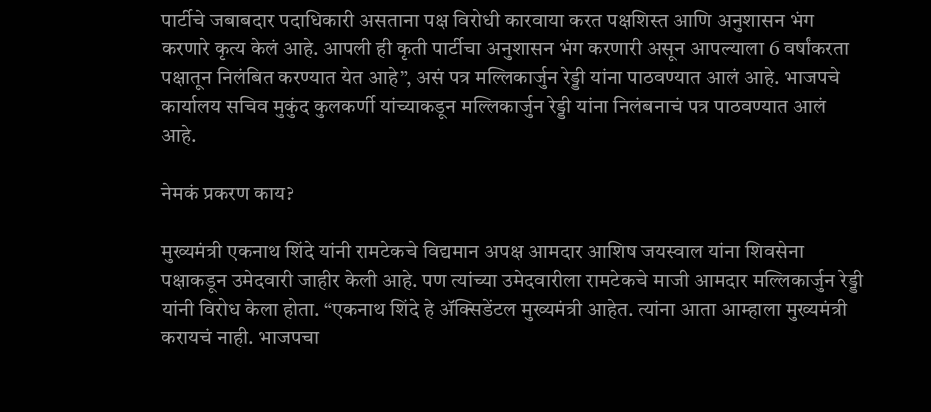पार्टीचे जबाबदार पदाधिकारी असताना पक्ष विरोधी कारवाया करत पक्षशिस्त आणि अनुशासन भंग करणारे कृत्य केलं आहे. आपली ही कृती पार्टीचा अनुशासन भंग करणारी असून आपल्याला 6 वर्षांकरता पक्षातून निलंबित करण्यात येत आहे”, असं पत्र मल्लिकार्जुन रेड्डी यांना पाठवण्यात आलं आहे. भाजपचे कार्यालय सचिव मुकुंद कुलकर्णी यांच्याकडून मल्लिकार्जुन रेड्डी यांना निलंबनाचं पत्र पाठवण्यात आलं आहे.

नेमकं प्रकरण काय?

मुख्यमंत्री एकनाथ शिंदे यांनी रामटेकचे विद्यमान अपक्ष आमदार आशिष जयस्वाल यांना शिवसेना पक्षाकडून उमेदवारी जाहीर केली आहे. पण त्यांच्या उमेदवारीला रामटेकचे माजी आमदार मल्लिकार्जुन रेड्डी यांनी विरोध केला होता. “एकनाथ शिंदे हे अ‍ॅक्सिडेंटल मुख्यमंत्री आहेत. त्यांना आता आम्हाला मुख्यमंत्री करायचं नाही. भाजपचा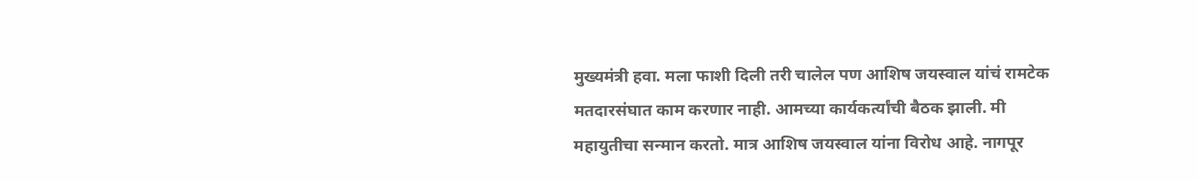मुख्यमंत्री हवा. मला फाशी दिली तरी चालेल पण आशिष जयस्वाल यांचं रामटेक मतदारसंघात काम करणार नाही. आमच्या कार्यकर्त्यांची बैठक झाली. मी महायुतीचा सन्मान करतो. मात्र आशिष जयस्वाल यांना विरोध आहे. नागपूर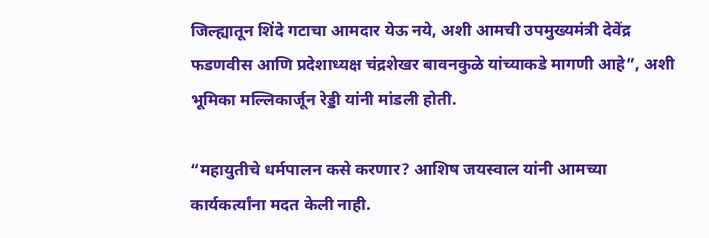जिल्ह्यातून शिंदे गटाचा आमदार येऊ नये, अशी आमची उपमुख्यमंत्री देवेंद्र फडणवीस आणि प्रदेशाध्यक्ष चंद्रशेखर बावनकुळे यांच्याकडे मागणी आहे”, अशी भूमिका मल्लिकार्जून रेड्डी यांनी मांडली होती.

“महायुतीचे धर्मपालन कसे करणार? आशिष जयस्वाल यांनी आमच्या कार्यकर्त्यांना मदत केली नाही.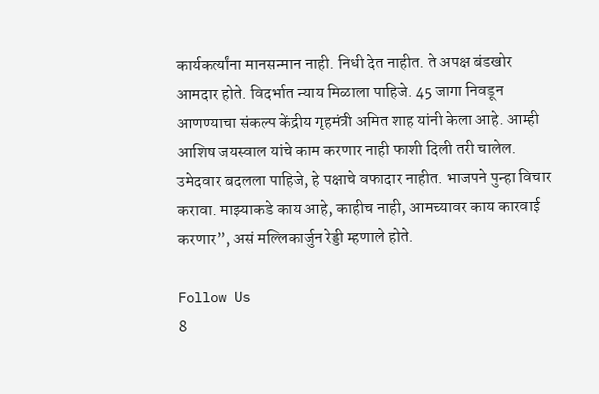कार्यकर्त्यांना मानसन्मान नाही. निधी देत नाहीत. ते अपक्ष बंडखोर आमदार होते. विदर्भात न्याय मिळाला पाहिजे. 45 जागा निवडून आणण्याचा संकल्प केंद्रीय गृहमंत्री अमित शाह यांनी केला आहे. आम्ही आशिष जयस्वाल यांचे काम करणार नाही फाशी दिली तरी चालेल. उमेदवार बदलला पाहिजे, हे पक्षाचे वफादार नाहीत. भाजपने पुन्हा विचार करावा. माझ्याकडे काय आहे, काहीच नाही, आमच्यावर काय कारवाई करणार”, असं मल्लिकार्जुन रेड्डी म्हणाले होते.

Follow Us
8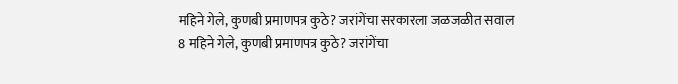महिने गेले, कुणबी प्रमाणपत्र कुठे? जरांगेंचा सरकारला जळजळीत सवाल
8 महिने गेले, कुणबी प्रमाणपत्र कुठे? जरांगेंचा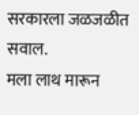सरकारला जळजळीत सवाल.
मला लाथ मारून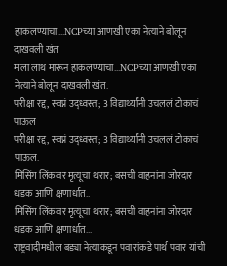हाकलण्याचा...NCPच्या आणखी एका नेत्याने बोलून दाखवली खंत
मला लाथ मारून हाकलण्याचा...NCPच्या आणखी एका नेत्याने बोलून दाखवली खंत.
परीक्षा रद्द, स्वप्नं उद्ध्वस्त; 3 विद्यार्थ्यांनी उचललं टोकाचं पाऊल
परीक्षा रद्द, स्वप्नं उद्ध्वस्त; 3 विद्यार्थ्यांनी उचललं टोकाचं पाऊल.
मिसिंग लिंकवर मृत्यूचा थरार; बसची वाहनांना जोरदार धडक आणि क्षणार्धात..
मिसिंग लिंकवर मृत्यूचा थरार; बसची वाहनांना जोरदार धडक आणि क्षणार्धात...
राष्ट्रवादीमधील बड्या नेत्याकडून पवारांकडे पार्थ पवार यांची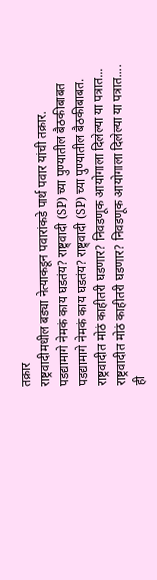तक्रार
राष्ट्रवादीमधील बड्या नेत्याकडून पवारांकडे पार्थ पवार यांची तक्रार.
पडद्यामागे नेमकं काय घडतंय? राष्ट्र्वादी (SP) च्या पुण्यातील बैठकीबाबत
पडद्यामागे नेमकं काय घडतंय? राष्ट्र्वादी (SP) च्या पुण्यातील बैठकीबाबत.
राष्ट्रवादीत मोठं काहीतरी घडणार? निवडणूक आयोगाला दिलेल्या या पत्रात...
राष्ट्रवादीत मोठं काहीतरी घडणार? निवडणूक आयोगाला दिलेल्या या पत्रात....
ही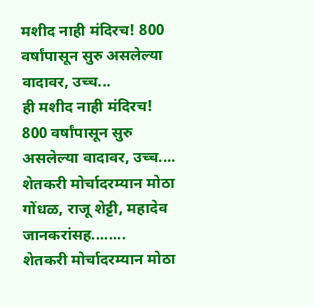मशीद नाही मंदिरच! 800 वर्षांपासून सुरु असलेल्या वादावर, उच्च...
ही मशीद नाही मंदिरच! 800 वर्षांपासून सुरु असलेल्या वादावर, उच्च....
शेतकरी मोर्चादरम्यान मोठा गोंधळ, राजू शेट्टी, महादेव जानकरांसह........
शेतकरी मोर्चादरम्यान मोठा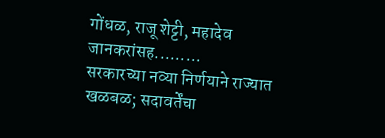गोंधळ, राजू शेट्टी, महादेव जानकरांसह.........
सरकारच्या नव्या निर्णयाने राज्यात खळबळ; सदावर्तेंचा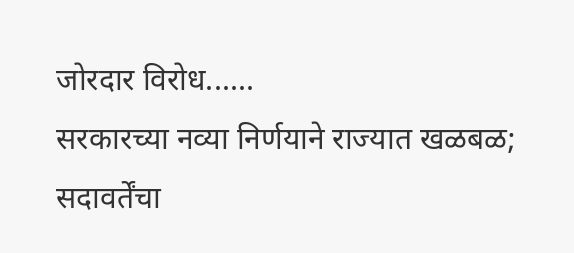जोरदार विरोध......
सरकारच्या नव्या निर्णयाने राज्यात खळबळ; सदावर्तेंचा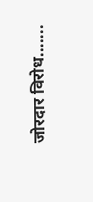जोरदार विरोध.......